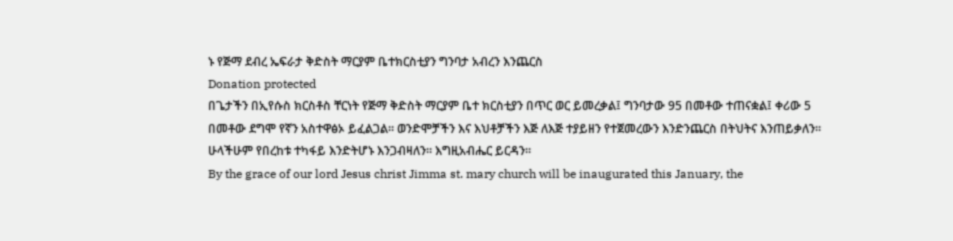ኑ የጅማ ደብረ ኤፍራታ ቅድስት ማርያም ቤተክርስቲያን ግንባታ አብረን እንጨርስ
Donation protected
በጌታችን በኢየሱስ ክርስቶስ ቸርነት የጅማ ቅድስት ማርያም ቤተ ክርስቲያን በጥር ወር ይመረቃል፤ ግንባታው 95 በመቶው ተጠናቋል፤ ቀሪው 5 በመቶው ደግሞ የኛን አስተዋፅኦ ይፈልጋል። ወንድሞቻችን እና እህቶቻችን እጅ ለእጅ ተያይዘን የተጀመረውን እንድንጨርስ በትህትና እንጠይቃለን። ሁላችሁም የበረከቱ ተካፋይ እንድትሆኑ እንጋብዛለን። እግዚአብሔር ይርዳን።
By the grace of our lord Jesus christ Jimma st. mary church will be inaugurated this January, the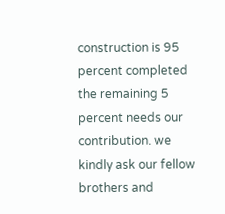construction is 95 percent completed the remaining 5 percent needs our contribution. we kindly ask our fellow brothers and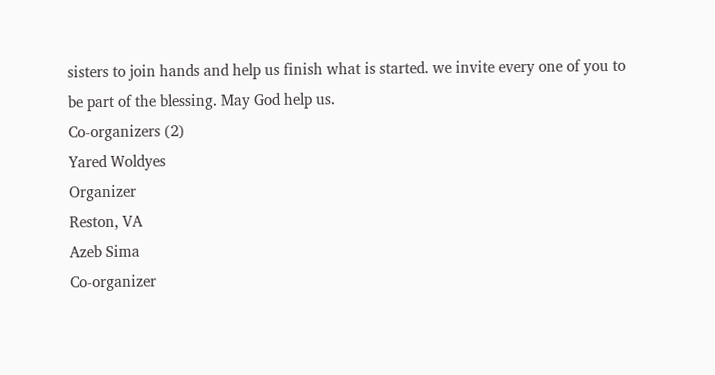sisters to join hands and help us finish what is started. we invite every one of you to be part of the blessing. May God help us.
Co-organizers (2)
Yared Woldyes
Organizer
Reston, VA
Azeb Sima
Co-organizer